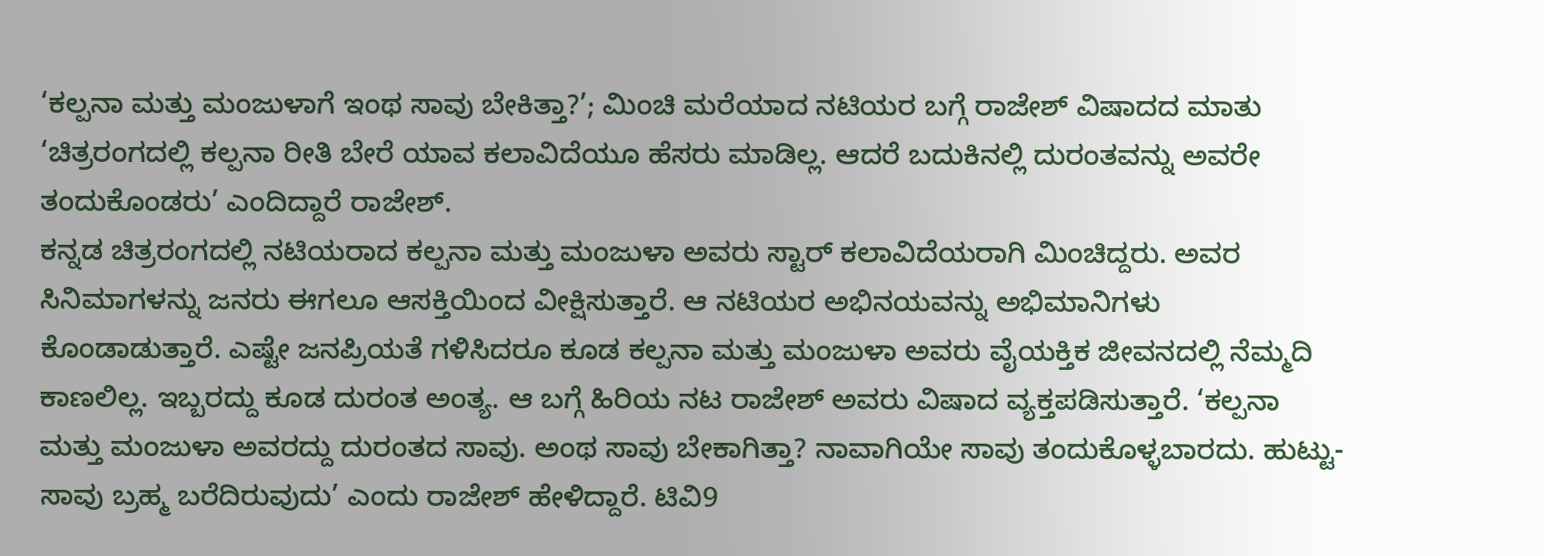‘ಕಲ್ಪನಾ ಮತ್ತು ಮಂಜುಳಾಗೆ ಇಂಥ ಸಾವು ಬೇಕಿತ್ತಾ?’; ಮಿಂಚಿ ಮರೆಯಾದ ನಟಿಯರ ಬಗ್ಗೆ ರಾಜೇಶ್ ವಿಷಾದದ ಮಾತು
‘ಚಿತ್ರರಂಗದಲ್ಲಿ ಕಲ್ಪನಾ ರೀತಿ ಬೇರೆ ಯಾವ ಕಲಾವಿದೆಯೂ ಹೆಸರು ಮಾಡಿಲ್ಲ. ಆದರೆ ಬದುಕಿನಲ್ಲಿ ದುರಂತವನ್ನು ಅವರೇ ತಂದುಕೊಂಡರು’ ಎಂದಿದ್ದಾರೆ ರಾಜೇಶ್.
ಕನ್ನಡ ಚಿತ್ರರಂಗದಲ್ಲಿ ನಟಿಯರಾದ ಕಲ್ಪನಾ ಮತ್ತು ಮಂಜುಳಾ ಅವರು ಸ್ಟಾರ್ ಕಲಾವಿದೆಯರಾಗಿ ಮಿಂಚಿದ್ದರು. ಅವರ ಸಿನಿಮಾಗಳನ್ನು ಜನರು ಈಗಲೂ ಆಸಕ್ತಿಯಿಂದ ವೀಕ್ಷಿಸುತ್ತಾರೆ. ಆ ನಟಿಯರ ಅಭಿನಯವನ್ನು ಅಭಿಮಾನಿಗಳು ಕೊಂಡಾಡುತ್ತಾರೆ. ಎಷ್ಟೇ ಜನಪ್ರಿಯತೆ ಗಳಿಸಿದರೂ ಕೂಡ ಕಲ್ಪನಾ ಮತ್ತು ಮಂಜುಳಾ ಅವರು ವೈಯಕ್ತಿಕ ಜೀವನದಲ್ಲಿ ನೆಮ್ಮದಿ ಕಾಣಲಿಲ್ಲ. ಇಬ್ಬರದ್ದು ಕೂಡ ದುರಂತ ಅಂತ್ಯ. ಆ ಬಗ್ಗೆ ಹಿರಿಯ ನಟ ರಾಜೇಶ್ ಅವರು ವಿಷಾದ ವ್ಯಕ್ತಪಡಿಸುತ್ತಾರೆ. ‘ಕಲ್ಪನಾ ಮತ್ತು ಮಂಜುಳಾ ಅವರದ್ದು ದುರಂತದ ಸಾವು. ಅಂಥ ಸಾವು ಬೇಕಾಗಿತ್ತಾ? ನಾವಾಗಿಯೇ ಸಾವು ತಂದುಕೊಳ್ಳಬಾರದು. ಹುಟ್ಟು-ಸಾವು ಬ್ರಹ್ಮ ಬರೆದಿರುವುದು’ ಎಂದು ರಾಜೇಶ್ ಹೇಳಿದ್ದಾರೆ. ಟಿವಿ9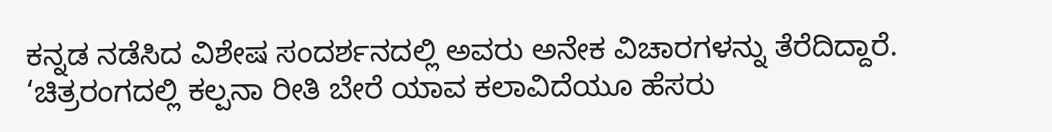ಕನ್ನಡ ನಡೆಸಿದ ವಿಶೇಷ ಸಂದರ್ಶನದಲ್ಲಿ ಅವರು ಅನೇಕ ವಿಚಾರಗಳನ್ನು ತೆರೆದಿದ್ದಾರೆ. ‘ಚಿತ್ರರಂಗದಲ್ಲಿ ಕಲ್ಪನಾ ರೀತಿ ಬೇರೆ ಯಾವ ಕಲಾವಿದೆಯೂ ಹೆಸರು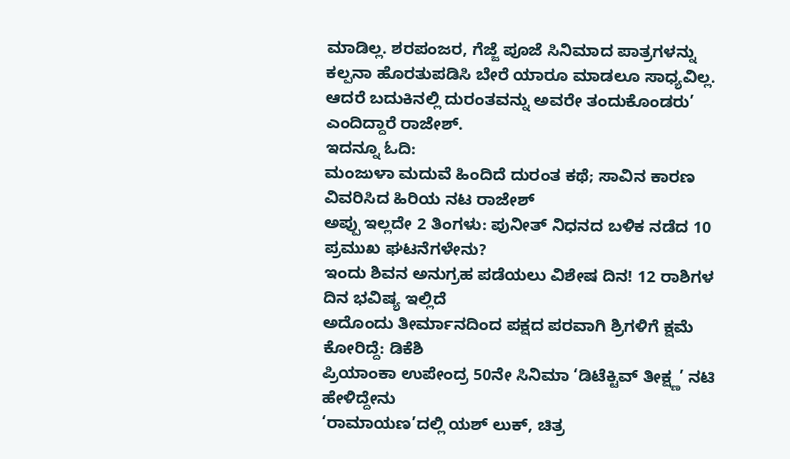ಮಾಡಿಲ್ಲ. ಶರಪಂಜರ, ಗೆಜ್ಜೆ ಪೂಜೆ ಸಿನಿಮಾದ ಪಾತ್ರಗಳನ್ನು ಕಲ್ಪನಾ ಹೊರತುಪಡಿಸಿ ಬೇರೆ ಯಾರೂ ಮಾಡಲೂ ಸಾಧ್ಯವಿಲ್ಲ. ಆದರೆ ಬದುಕಿನಲ್ಲಿ ದುರಂತವನ್ನು ಅವರೇ ತಂದುಕೊಂಡರು’ ಎಂದಿದ್ದಾರೆ ರಾಜೇಶ್.
ಇದನ್ನೂ ಓದಿ:
ಮಂಜುಳಾ ಮದುವೆ ಹಿಂದಿದೆ ದುರಂತ ಕಥೆ; ಸಾವಿನ ಕಾರಣ ವಿವರಿಸಿದ ಹಿರಿಯ ನಟ ರಾಜೇಶ್
ಅಪ್ಪು ಇಲ್ಲದೇ 2 ತಿಂಗಳು: ಪುನೀತ್ ನಿಧನದ ಬಳಿಕ ನಡೆದ 10 ಪ್ರಮುಖ ಘಟನೆಗಳೇನು?
ಇಂದು ಶಿವನ ಅನುಗ್ರಹ ಪಡೆಯಲು ವಿಶೇಷ ದಿನ! 12 ರಾಶಿಗಳ ದಿನ ಭವಿಷ್ಯ ಇಲ್ಲಿದೆ
ಅದೊಂದು ತೀರ್ಮಾನದಿಂದ ಪಕ್ಷದ ಪರವಾಗಿ ಶ್ರಿಗಳಿಗೆ ಕ್ಷಮೆ ಕೋರಿದ್ದೆ: ಡಿಕೆಶಿ
ಪ್ರಿಯಾಂಕಾ ಉಪೇಂದ್ರ 50ನೇ ಸಿನಿಮಾ ‘ಡಿಟೆಕ್ಟಿವ್ ತೀಕ್ಷ್ಣ’ ನಟಿ ಹೇಳಿದ್ದೇನು
‘ರಾಮಾಯಣ’ದಲ್ಲಿ ಯಶ್ ಲುಕ್, ಚಿತ್ರ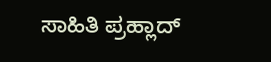ಸಾಹಿತಿ ಪ್ರಹ್ಲಾದ್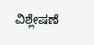ವಿಶ್ಲೇಷಣೆ